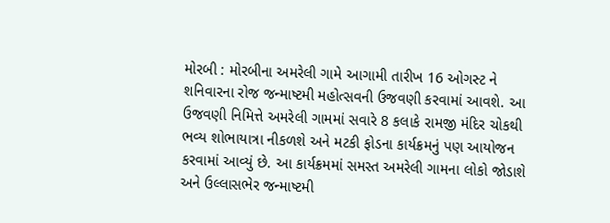મોરબી : મોરબીના અમરેલી ગામે આગામી તારીખ 16 ઓગસ્ટ ને શનિવારના રોજ જન્માષ્ટમી મહોત્સવની ઉજવણી કરવામાં આવશે. આ ઉજવણી નિમિત્તે અમરેલી ગામમાં સવારે 8 કલાકે રામજી મંદિર ચોકથી ભવ્ય શોભાયાત્રા નીકળશે અને મટકી ફોડના કાર્યક્રમનું પણ આયોજન કરવામાં આવ્યું છે. આ કાર્યક્રમમાં સમસ્ત અમરેલી ગામના લોકો જોડાશે અને ઉલ્લાસભેર જન્માષ્ટમી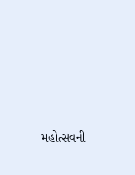મહોત્સવની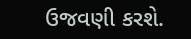ઉજવણી કરશે.